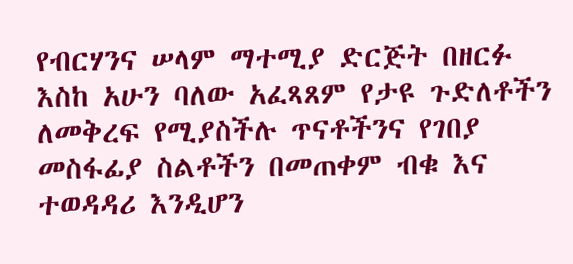የብርሃንና ሠላም ማተሚያ ድርጅት በዘርፉ እስከ አሁን ባለው አፈጻጸም የታዩ ጉድለቶችን ለመቅረፍ የሚያስችሉ ጥናቶችንና የገበያ መስፋፊያ ስልቶችን በመጠቀም ብቁ እና ተወዳዳሪ እንዲሆን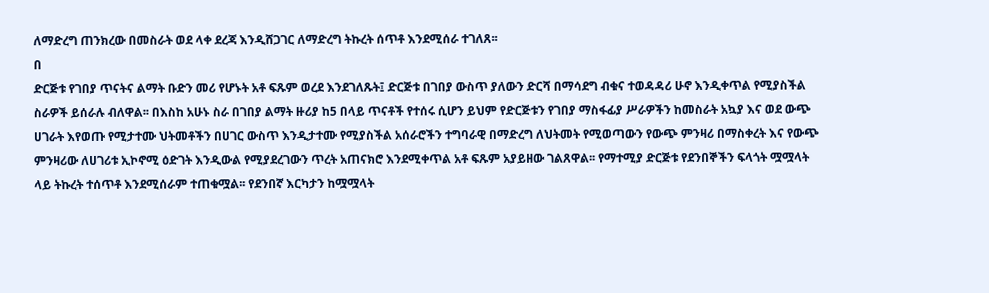ለማድረግ ጠንክረው በመስራት ወደ ላቀ ደረጃ እንዲሸጋገር ለማድረግ ትኩረት ሰጥቶ እንደሚሰራ ተገለጸ፡፡
በ
ድርጅቱ የገበያ ጥናትና ልማት ቡድን መሪ የሆኑት አቶ ፍጹም ወረደ እንደገለጹት፤ ድርጅቱ በገበያ ውስጥ ያለውን ድርሻ በማሳደግ ብቁና ተወዳዳሪ ሁኖ እንዲቀጥል የሚያስችል ስራዎች ይሰራሉ ብለዋል፡፡ በእስከ አሁኑ ስራ በገበያ ልማት ዙሪያ ከ5 በላይ ጥናቶች የተሰሩ ሲሆን ይህም የድርጅቱን የገበያ ማስፋፊያ ሥራዎችን ከመስራት አኳያ እና ወደ ውጭ ሀገራት እየወጡ የሚታተሙ ህትመቶችን በሀገር ውስጥ እንዲታተሙ የሚያስችል አሰራሮችን ተግባራዊ በማድረግ ለህትመት የሚወጣውን የውጭ ምንዛሪ በማስቀረት እና የውጭ ምንዛሪው ለሀገሪቱ ኢኮኖሚ ዕድገት እንዲውል የሚያደረገውን ጥረት አጠናክሮ እንደሚቀጥል አቶ ፍጹም አያይዘው ገልጸዋል፡፡ የማተሚያ ድርጅቱ የደንበኞችን ፍላጎት ሟሟላት ላይ ትኩረት ተሰጥቶ እንደሚሰራም ተጠቁሟል፡፡ የደንበኛ እርካታን ከሟሟላት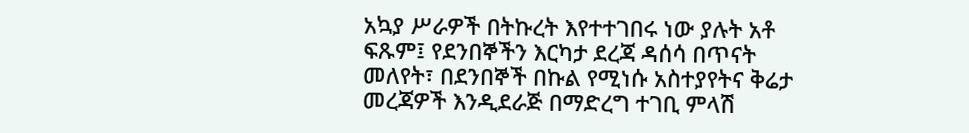አኳያ ሥራዎች በትኩረት እየተተገበሩ ነው ያሉት አቶ ፍጹም፤ የደንበኞችን እርካታ ደረጃ ዳሰሳ በጥናት መለየት፣ በደንበኞች በኩል የሚነሱ አስተያየትና ቅሬታ መረጃዎች እንዲደራጅ በማድረግ ተገቢ ምላሽ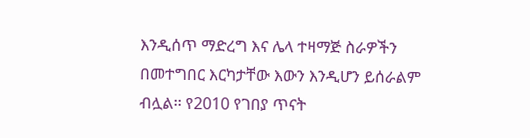እንዲሰጥ ማድረግ እና ሌላ ተዛማጅ ስራዎችን በመተግበር እርካታቸው እውን እንዲሆን ይሰራልም ብሏል፡፡ የ2010 የገበያ ጥናት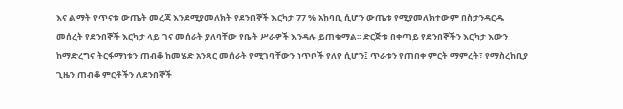እና ልማት የጥናቱ ውጤት መረጃ እንደሚያመለክት የደንበኞች እርካታ 77 % አከባቢ ሲሆን ውጤቱ የሚያመለክተውም በስታንዳርዱ መሰረት የደንበኞች እርካታ ላይ ገና መሰራት ያለባቸው የቤት ሥራዎች እንዳሉ ይጠቁማል፡፡ ድርጅቱ በቀጣይ የደንበኞችን እርካታ እውን ከማድረግና ትርፋማነቱን ጠብቆ ከመሄድ አንጻር መሰራት የሚገባቸውን ነጥቦች የለየ ሲሆን፤ ጥራቱን የጠበቀ ምርት ማምረት፣ የማስረከቢያ ጊዜን ጠብቆ ምርቶችን ለደንበኞች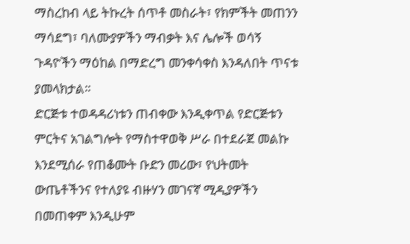ማስረከብ ላይ ትኩረት ሰጥቶ መስራት፣ የክምችት መጠንን ማሳደግ፣ ባለሙያዎችን ማብቃት እና ሌሎች ወሳኝ ጉዳዮችን ማዕከል በማድረግ መንቀሳቀስ እንዳለበት ጥናቱ ያመላክታል፡፡
ድርጅቱ ተወዳዳሪነቱን ጠብቀው እንዲቀጥል የድርጅቱን ምርትና አገልግሎት የማስተዋወቅ ሥራ በተደራጀ መልኩ እንደሚሰራ የጠቆሙት ቡድን መሪው፣ የህትመት ውጤቶችንና የተለያዩ ብዙሃን መገናኛ ሚዲያዎችን በመጠቀም እንዲሁም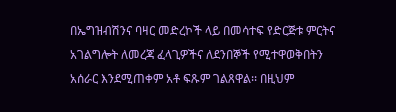በኤግዝብሽንና ባዛር መድረኮች ላይ በመሳተፍ የድርጅቱ ምርትና አገልግሎት ለመረጃ ፈላጊዎችና ለደንበኞች የሚተዋወቅበትን አሰራር እንደሚጠቀም አቶ ፍጹም ገልጸዋል፡፡ በዚህም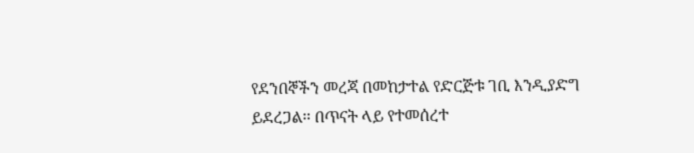የደንበኞችን መረጃ በመከታተል የድርጅቱ ገቢ እንዲያድግ ይደረጋል፡፡ በጥናት ላይ የተመሰረተ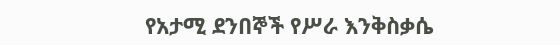የአታሚ ደንበኞች የሥራ እንቅስቃሴ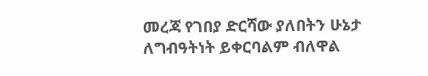መረጃ የገበያ ድርሻው ያለበትን ሁኔታ ለግብዓትነት ይቀርባልም ብለዋል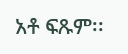አቶ ፍጹም፡፡